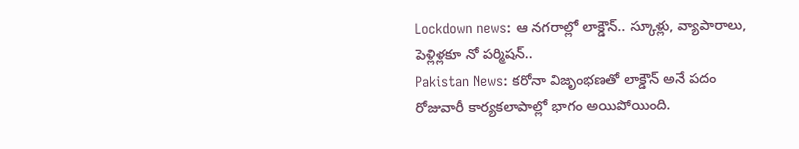Lockdown news: ఆ నగరాల్లో లాక్డౌన్.. స్కూళ్లు, వ్యాపారాలు, పెళ్లిళ్లకూ నో పర్మిషన్..
Pakistan News: కరోనా విజృంభణతో లాక్డౌన్ అనే పదం రోజువారీ కార్యకలాపాల్లో భాగం అయిపోయింది.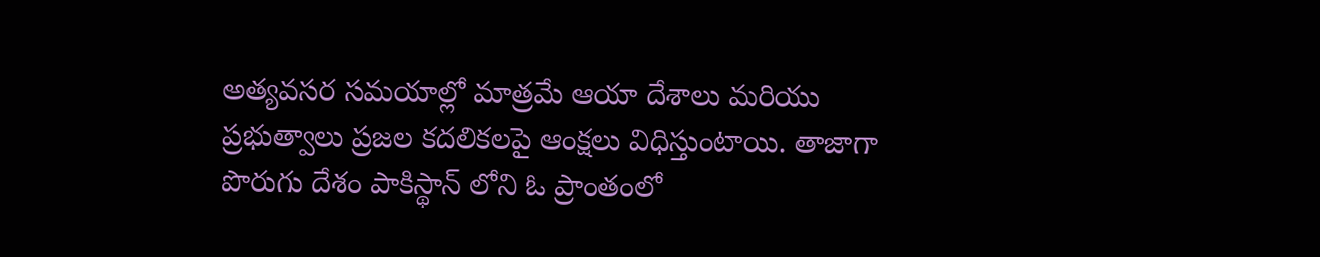అత్యవసర సమయాల్లో మాత్రమే ఆయా దేశాలు మరియు ప్రభుత్వాలు ప్రజల కదలికలపై ఆంక్షలు విధిస్తుంటాయి. తాజాగా పొరుగు దేశం పాకిస్థాన్ లోని ఓ ప్రాంతంలో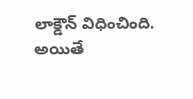లాక్డౌన్ విధించింది. అయితే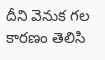దీని వెనుక గల కారణం తెలిసి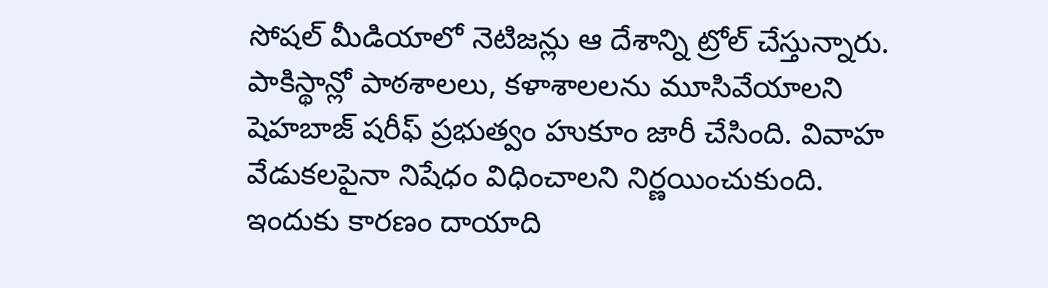సోషల్ మీడియాలో నెటిజన్లు ఆ దేశాన్ని ట్రోల్ చేస్తున్నారు.
పాకిస్థాన్లో పాఠశాలలు, కళాశాలలను మూసివేయాలని షెహబాజ్ షరీఫ్ ప్రభుత్వం హుకూం జారీ చేసింది. వివాహ వేడుకలపైనా నిషేధం విధించాలని నిర్ణయించుకుంది. ఇందుకు కారణం దాయాది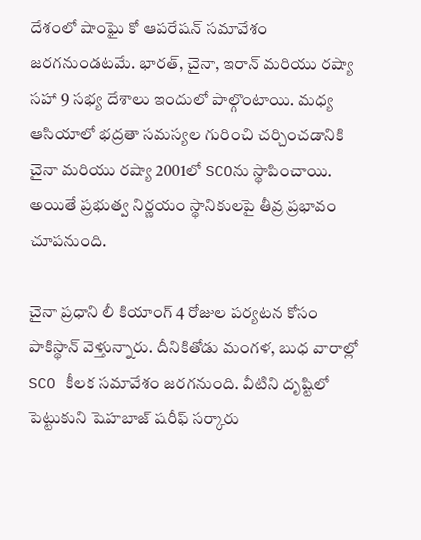దేశంలో షాంఘై కో ఆపరేషన్ సమావేశం జరగనుండటమే. భారత్, చైనా, ఇరాన్ మరియు రష్యా సహా 9 సభ్య దేశాలు ఇందులో పాల్గొంటాయి. మధ్య ఆసియాలో భద్రతా సమస్యల గురించి చర్చించడానికి చైనా మరియు రష్యా 2001లో SCOను స్థాపించాయి. అయితే ప్రభుత్వ నిర్ణయం స్థానికులపై తీవ్ర ప్రభావం చూపనుంది.

చైనా ప్రధాని లీ కియాంగ్ 4 రోజుల పర్యటన కోసం పాకిస్థాన్ వెళ్తున్నారు. దీనికితోడు మంగళ, బుధ వారాల్లో SCO కీలక సమావేశం జరగనుంది. వీటిని దృష్టిలో పెట్టుకుని షెహబాజ్ షరీఫ్ సర్కారు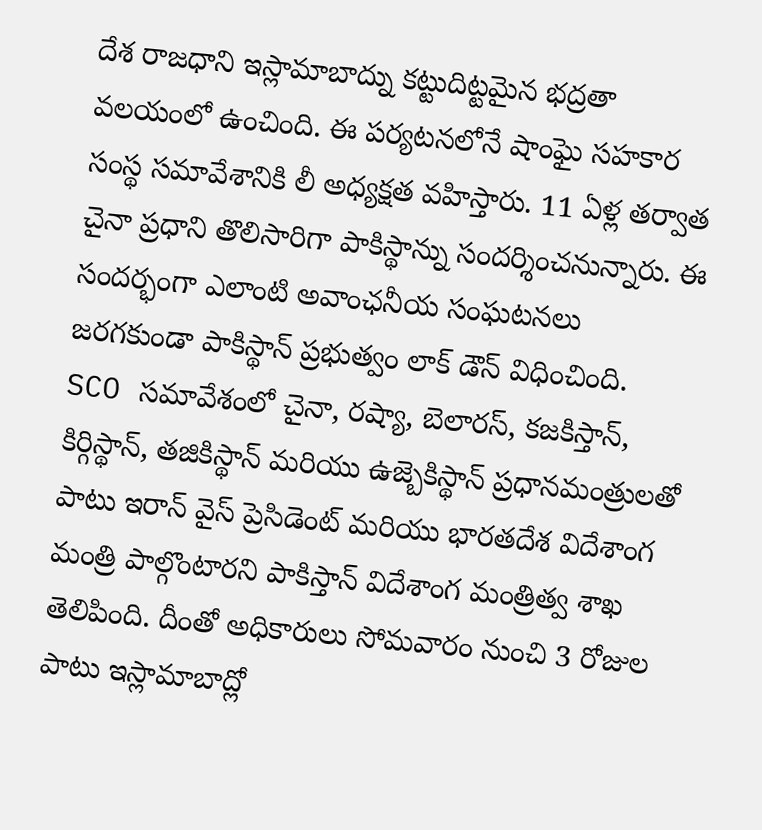దేశ రాజధాని ఇస్లామాబాద్ను కట్టుదిట్టమైన భద్రతా వలయంలో ఉంచింది. ఈ పర్యటనలోనే షాంఘై సహకార సంస్థ సమావేశానికి లీ అధ్యక్షత వహిస్తారు. 11 ఏళ్ల తర్వాత చైనా ప్రధాని తొలిసారిగా పాకిస్థాన్ను సందర్శించనున్నారు. ఈ సందర్భంగా ఎలాంటి అవాంఛనీయ సంఘటనలు జరగకుండా పాకిస్థాన్ ప్రభుత్వం లాక్ డౌన్ విధించింది.
SCO సమావేశంలో చైనా, రష్యా, బెలారస్, కజకిస్తాన్, కిర్గిస్థాన్, తజికిస్థాన్ మరియు ఉజ్బెకిస్థాన్ ప్రధానమంత్రులతో పాటు ఇరాన్ వైస్ ప్రెసిడెంట్ మరియు భారతదేశ విదేశాంగ మంత్రి పాల్గొంటారని పాకిస్తాన్ విదేశాంగ మంత్రిత్వ శాఖ తెలిపింది. దీంతో అధికారులు సోమవారం నుంచి 3 రోజుల పాటు ఇస్లామాబాద్లో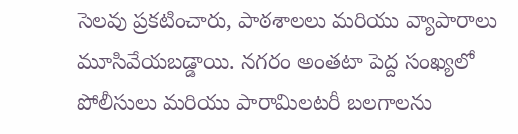సెలవు ప్రకటించారు, పాఠశాలలు మరియు వ్యాపారాలు మూసివేయబడ్డాయి. నగరం అంతటా పెద్ద సంఖ్యలో పోలీసులు మరియు పారామిలటరీ బలగాలను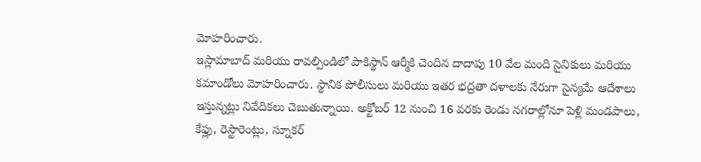మోహరించారు.
ఇస్లామాబాద్ మరియు రావల్పిండిలో పాకిస్థాన్ ఆర్మీకి చెందిన దాదాపు 10 వేల మంది సైనికులు మరియు కమాండోలు మోహరించారు. స్థానిక పోలీసులు మరియు ఇతర భద్రతా దళాలకు నేరుగా సైన్యమే ఆదేశాలు ఇస్తున్నట్లు నివేదికలు చెబుతున్నాయి. అక్టోబర్ 12 నుంచి 16 వరకు రెండు నగరాల్లోనూ పెళ్లి మండపాలు, కేఫ్లు, రెస్టారెంట్లు, స్నూకర్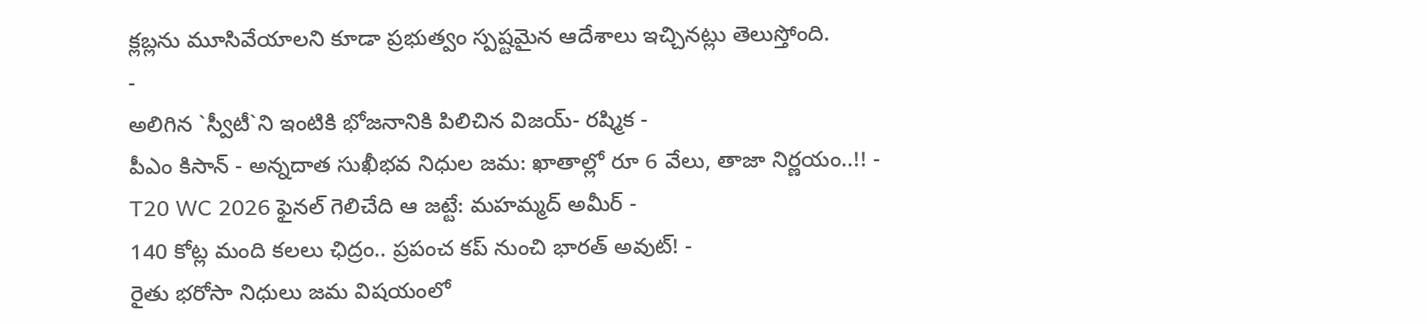క్లబ్లను మూసివేయాలని కూడా ప్రభుత్వం స్పష్టమైన ఆదేశాలు ఇచ్చినట్లు తెలుస్తోంది.
-
అలిగిన `స్వీటీ`ని ఇంటికి భోజనానికి పిలిచిన విజయ్- రష్మిక -
పీఎం కిసాన్ - అన్నదాత సుఖీభవ నిధుల జమ: ఖాతాల్లో రూ 6 వేలు, తాజా నిర్ణయం..!! -
T20 WC 2026 ఫైనల్ గెలిచేది ఆ జట్టే: మహమ్మద్ అమీర్ -
140 కోట్ల మంది కలలు ఛిద్రం.. ప్రపంచ కప్ నుంచి భారత్ అవుట్! -
రైతు భరోసా నిధులు జమ విషయంలో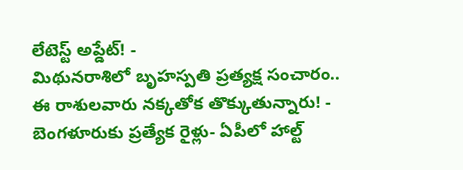లేటెస్ట్ అప్డేట్! -
మిథునరాశిలో బృహస్పతి ప్రత్యక్ష సంచారం.. ఈ రాశులవారు నక్కతోక తొక్కుతున్నారు! -
బెంగళూరుకు ప్రత్యేక రైళ్లు- ఏపీలో హాల్ట్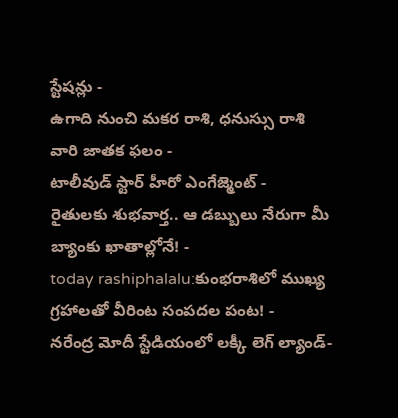స్టేషన్లు -
ఉగాది నుంచి మకర రాశి, ధనుస్సు రాశి వారి జాతక ఫలం -
టాలీవుడ్ స్టార్ హీరో ఎంగేజ్మెంట్ -
రైతులకు శుభవార్త.. ఆ డబ్బులు నేరుగా మీ బ్యాంకు ఖాతాల్లోనే! -
today rashiphalalu:కుంభరాశిలో ముఖ్య గ్రహాలతో వీరింట సంపదల పంట! -
నరేంద్ర మోదీ స్టేడియంలో లక్కీ లెగ్ ల్యాండ్-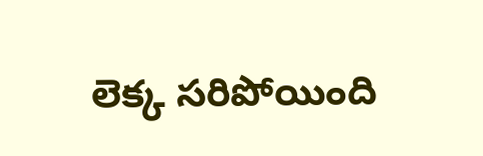లెక్క సరిపోయింది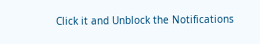Click it and Unblock the Notifications